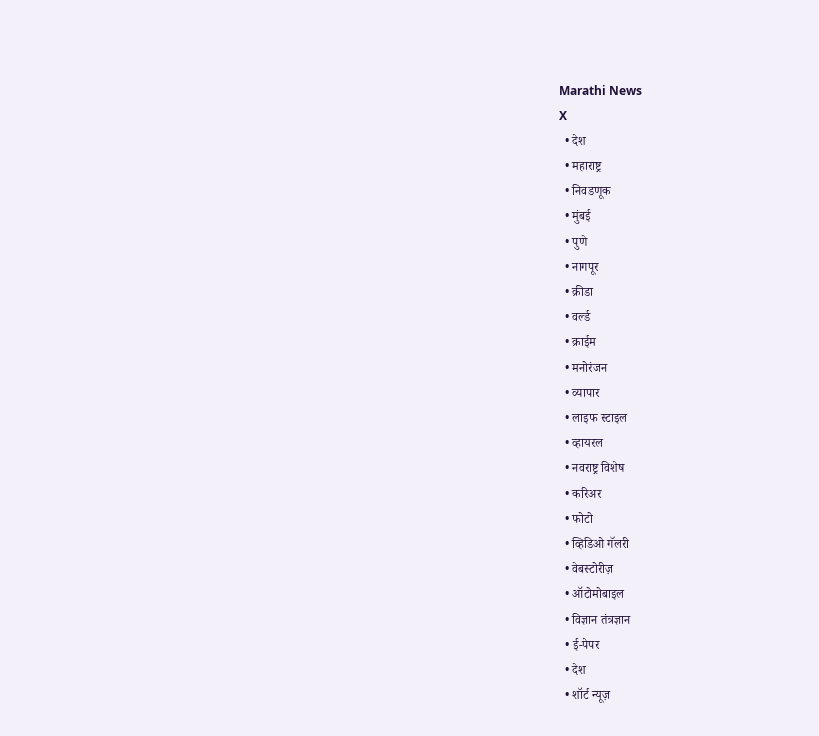Marathi News
X
  • देश
  • महाराष्ट्र
  • निवडणूक
  • मुंबई
  • पुणे
  • नागपूर
  • क्रीडा
  • वर्ल्ड
  • क्राईम
  • मनोरंजन
  • व्यापार
  • लाइफ स्टाइल
  • व्हायरल
  • नवराष्ट्र विशेष
  • करिअर
  • फोटो
  • व्हिडिओ गॅलरी
  • वेबस्टोरीज़
  • ऑटोमोबाइल
  • विज्ञान तंत्रज्ञान
  • ई-पेपर
  • देश
  • शॉर्ट न्यूज़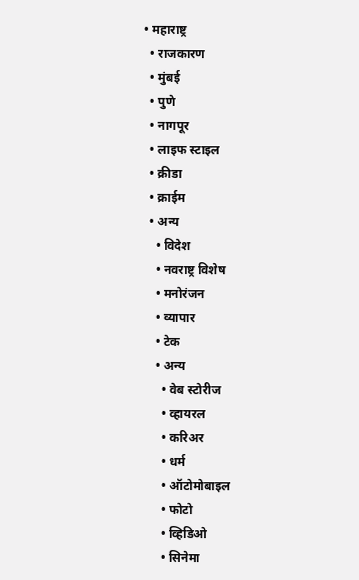• महाराष्ट्र
  • राजकारण
  • मुंबई
  • पुणे
  • नागपूर
  • लाइफ स्टाइल
  • क्रीडा
  • क्राईम
  • अन्य
    • विदेश
    • नवराष्ट्र विशेष
    • मनोरंजन
    • व्यापार
    • टेक
    • अन्य
      • वेब स्टोरीज
      • व्हायरल
      • करिअर
      • धर्म
      • ऑटोमोबाइल
      • फोटो
      • व्हिडिओ
      • सिनेमा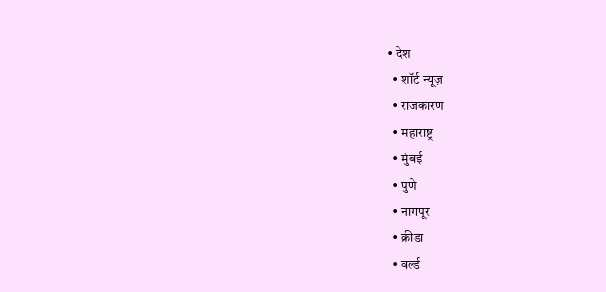• देश
  • शॉर्ट न्यूज़
  • राजकारण
  • महाराष्ट्र
  • मुंबई
  • पुणे
  • नागपूर
  • क्रीडा
  • वर्ल्ड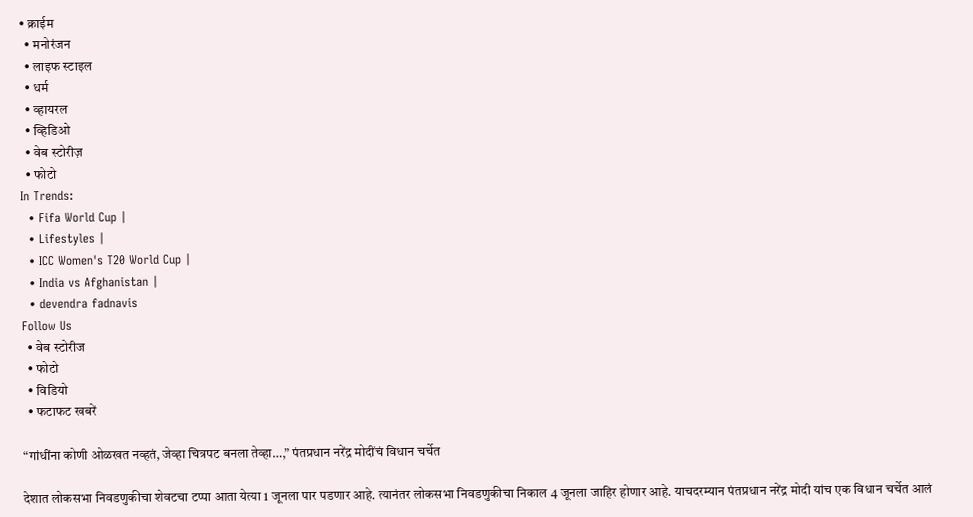• क्राईम
  • मनोरंजन
  • लाइफ स्टाइल
  • धर्म
  • व्हायरल
  • व्हिडिओ
  • वेब स्टोरीज़
  • फोटो
In Trends:
  • Fifa World Cup |
  • Lifestyles |
  • ICC Women's T20 World Cup |
  • India vs Afghanistan |
  • devendra fadnavis
Follow Us
  • वेब स्टोरीज
  • फोटो
  • विडियो
  • फटाफट खबरें

“गांधींना कोणी ओळखत नव्हतं, जेव्हा चित्रपट बनला तेव्हा…,” पंतप्रधान नरेंद्र मोदींचं विधान चर्चेत

देशात लोकसभा निवडणुकीचा शेवटचा टप्पा आता येत्या 1 जूनला पार पडणार आहे. त्यानंतर लोकसभा निवडणुकीचा निकाल 4 जूनला जाहिर होणार आहे. याचदरम्यान पंतप्रधान नरेंद्र मोदी यांच एक विधान चर्चेत आलं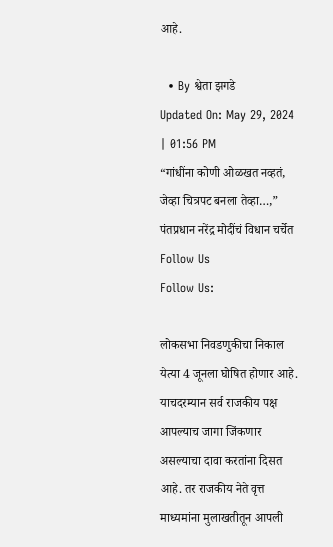आहे.

  • By श्वेता झगडे
Updated On: May 29, 2024 | 01:56 PM
“गांधींना कोणी ओळखत नव्हतं, जेव्हा चित्रपट बनला तेव्हा…,” पंतप्रधान नरेंद्र मोदींचं विधान चर्चेत
Follow Us
Follow Us:

लोकसभा निवडणुकीचा निकाल येत्या 4 जूनला घोषित होणार आहे. याचदरम्यान सर्व राजकीय पक्ष आपल्याच जागा जिंकणार असल्याचा दावा करतांना दिसत आहे. तर राजकीय नेते वृत्त माध्यमांना मुलाखतीतून आपली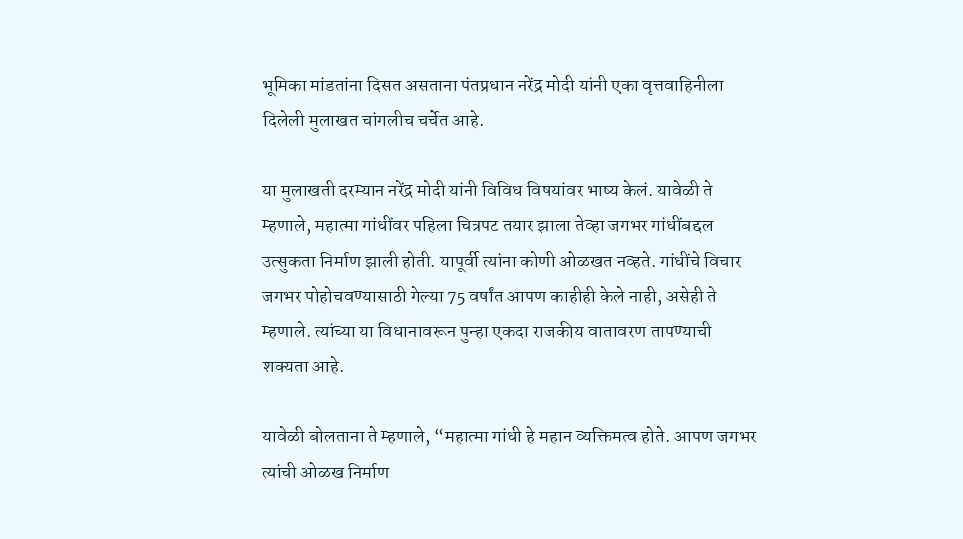भूमिका मांडतांना दिसत असताना पंतप्रधान नरेंद्र मोदी यांनी एका वृत्तवाहिनीला दिलेली मुलाखत चांगलीच चर्चेत आहे.

या मुलाखती दरम्यान नरेंद्र मोदी यांनी विविध विषयांवर भाष्य केलं. यावेळी ते म्हणाले, महात्मा गांधींवर पहिला चित्रपट तयार झाला तेव्हा जगभर गांधींबद्दल उत्सुकता निर्माण झाली होती. यापूर्वी त्यांना कोणी ओळखत नव्हते. गांधींचे विचार जगभर पोहोचवण्यासाठी गेल्या 75 वर्षांत आपण काहीही केले नाही, असेही ते म्हणाले. त्यांच्या या विधानावरून पुन्हा एकदा राजकीय वातावरण तापण्याची शक्यता आहे.

यावेळी बोलताना ते म्हणाले, “महात्मा गांधी हे महान व्यक्तिमत्व होते. आपण जगभर त्यांची ओळख निर्माण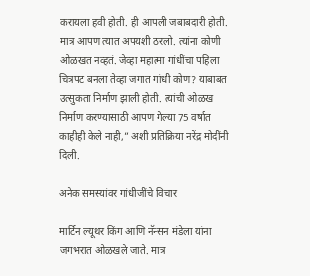करायला हवी होती. ही आपली जबाबदारी होती. मात्र आपण त्यात अपयशी ठरलो. त्यांना कोणी ओळखत नव्हतं. जेव्हा महात्मा गांधींचा पहिला चित्रपट बनला तेव्हा जगात गांधी कोण? याबाबत उत्सुकता निर्माण झाली होती. त्यांची ओळख निर्माण करण्यासाठी आपण गेल्या 75 वर्षात काहीही केले नाही,” अशी प्रतिक्रिया नरेंद्र मोदींनी दिली.

अनेक समस्यांवर गांधीजींचे विचार

मार्टिन ल्यूथर किंग आणि नॅन्सन मंडेला यांना जगभरात ओळखले जाते. मात्र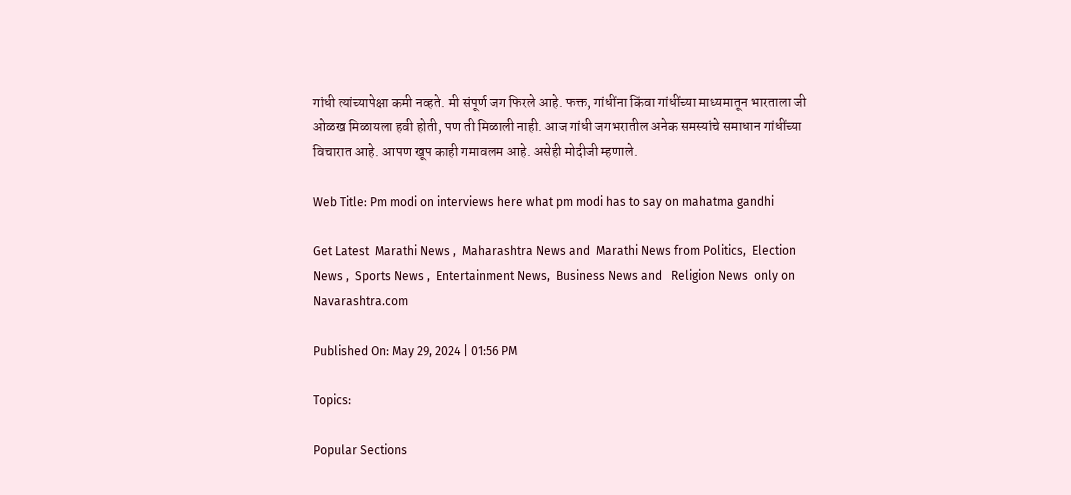गांधी त्यांच्यापेक्षा कमी नव्हते. मी संपूर्ण जग फिरले आहे. फक्त, गांधींना किंवा गांधींच्या माध्यमातून भारताला जी ओळख मिळायला हवी होती, पण ती मिळाली नाही. आज गांधी जगभरातील अनेक समस्यांचे समाधान गांधींच्या विचारात आहे. आपण खूप काही गमावलम आहे. असेही मोदीजी म्हणाले.

Web Title: Pm modi on interviews here what pm modi has to say on mahatma gandhi

Get Latest  Marathi News ,  Maharashtra News and  Marathi News from Politics,  Election News ,  Sports News ,  Entertainment News,  Business News and   Religion News  only on Navarashtra.com

Published On: May 29, 2024 | 01:56 PM

Topics:

Popular Sections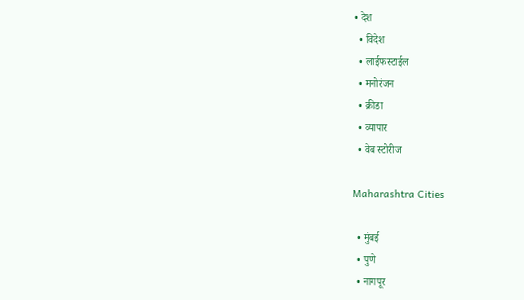• देश
  • विदेश
  • लाईफस्टाईल
  • मनोरंजन
  • क्रीडा
  • व्यापार
  • वेब स्टोरीज

Maharashtra Cities

  • मुंबई
  • पुणे
  • नागपूर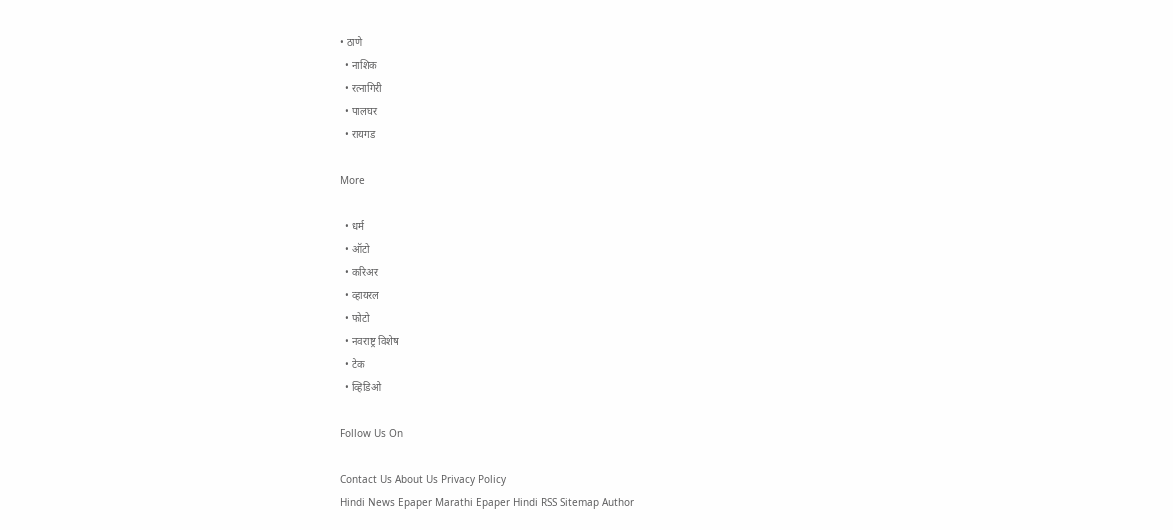• ठाणे
  • नाशिक
  • रत्नागिरी
  • पालघर
  • रायगड

More

  • धर्म
  • ऑटो
  • करिअर
  • व्हायरल
  • फोटो
  • नवराष्ट्र विशेष
  • टेक
  • व्हिडिओ

Follow Us On

Contact Us About Us Privacy Policy
Hindi News Epaper Marathi Epaper Hindi RSS Sitemap Author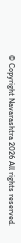© Copyright Navarashtra 2026 All rights reserved.